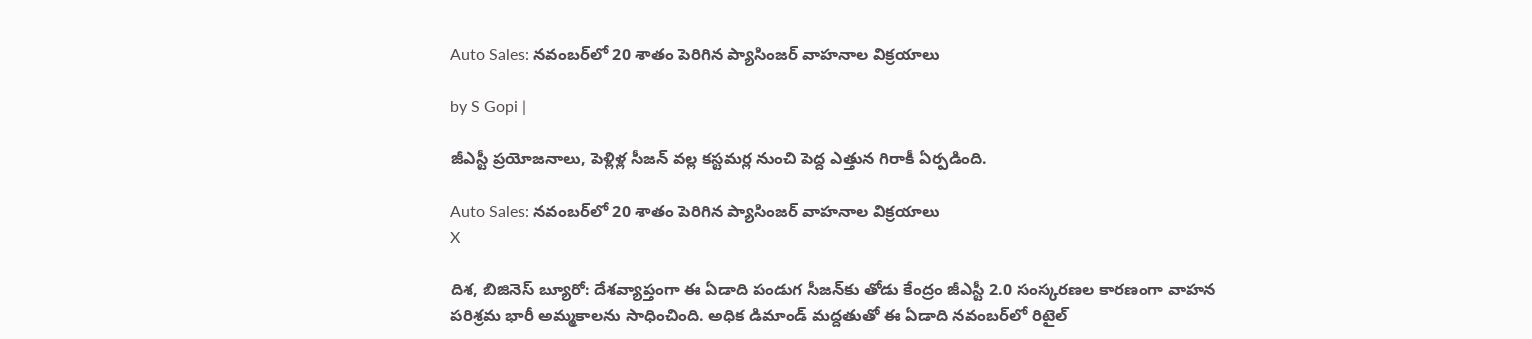Auto Sales: నవంబర్‌లో 20 శాతం పెరిగిన ప్యాసింజర్ వాహనాల విక్రయాలు

by S Gopi |

జీఎస్టీ ప్రయోజనాలు, పెళ్లిళ్ల సీజన్ వల్ల కస్టమర్ల నుంచి పెద్ద ఎత్తున గిరాకీ ఏర్పడింది.

Auto Sales: నవంబర్‌లో 20 శాతం పెరిగిన ప్యాసింజర్ వాహనాల విక్రయాలు
X

దిశ, బిజినెస్ బ్యూరో: దేశవ్యాప్తంగా ఈ ఏడాది పండుగ సీజన్‌కు తోడు కేంద్రం జీఎస్టీ 2.0 సంస్కరణల కారణంగా వాహన పరిశ్రమ భారీ అమ్మకాలను సాధించింది. అధిక డిమాండ్ మద్దతుతో ఈ ఏడాది నవంబర్‌లో రిటైల్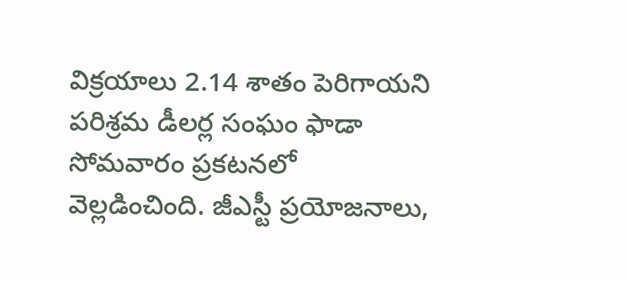విక్రయాలు 2.14 శాతం పెరిగాయని పరిశ్రమ డీలర్ల సంఘం ఫాడా సోమవారం ప్రకటనలో వెల్లడించింది. జీఎస్టీ ప్రయోజనాలు,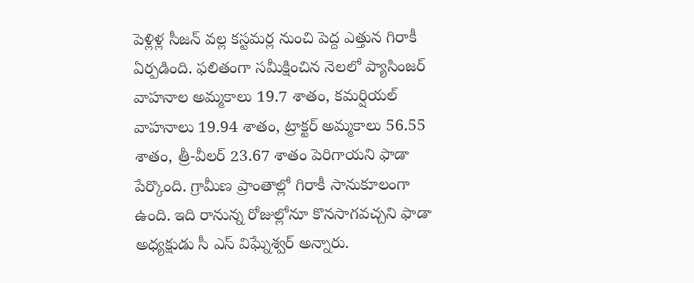పెళ్లిళ్ల సీజన్ వల్ల కస్టమర్ల నుంచి పెద్ద ఎత్తున గిరాకీ ఏర్పడింది. ఫలితంగా సమీక్షించిన నెలలో ప్యాసింజర్ వాహనాల అమ్మకాలు 19.7 శాతం, కమర్షియల్ వాహనాలు 19.94 శాతం, ట్రాక్టర్ అమ్మకాలు 56.55 శాతం, త్రీ-వీలర్ 23.67 శాతం పెరిగాయని ఫాడా పేర్కొంది. గ్రామీణ ప్రాంతాల్లో గిరాకీ సానుకూలంగా ఉంది. ఇది రానున్న రోజుల్లోనూ కొనసాగవచ్చని ఫాడా అధ్యక్షుడు సీ ఎస్ విఘ్నేశ్వర్ అన్నారు.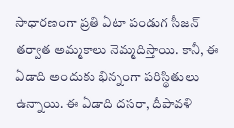సాధారణంగా ప్రతి ఏటా పండుగ సీజన్ తర్వాత అమ్మకాలు నెమ్మదిస్తాయి. కానీ, ఈ ఏడాది అందుకు భిన్నంగా పరిస్థితులు ఉన్నాయి. ఈ ఏడాది దసరా, దీపావళి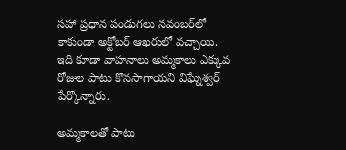సహా ప్రధాన పండుగలు నవంబర్‌లో కాకుండా అక్టోబర్ ఆఖరులో వచ్చాయి. ఇది కూడా వాహనాలు అమ్మకాలు ఎక్కువ రోజుల పాటు కొనసాగాయని విఘ్నేశ్వర్ పేర్కొన్నారు.

అమ్మకాలతో పాటు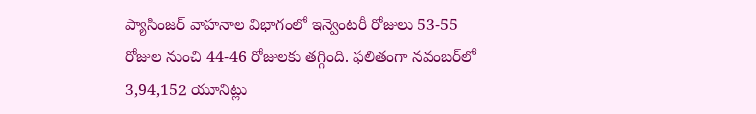ప్యాసింజర్ వాహనాల విభాగంలో ఇన్వెంటరీ రోజులు 53-55 రోజుల నుంచి 44-46 రోజులకు తగ్గింది. ఫలితంగా నవంబర్‌లో 3,94,152 యూనిట్లు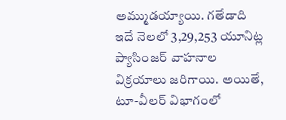అమ్ముడయ్యాయి. గతేడాది ఇదే నెలలో 3,29,253 యూనిట్ల ప్యాసింజర్ వాహనాల విక్రయాలు జరిగాయి. అయితే, టూ-వీలర్ విభాగంలో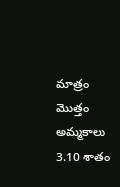మాత్రం మొత్తం అమ్మకాలు 3.10 శాతం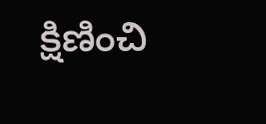క్షిణించి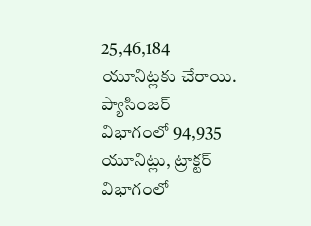25,46,184 యూనిట్లకు చేరాయి. ప్యాసింజర్ విభాగంలో 94,935 యూనిట్లు, ట్రాక్టర్ విభాగంలో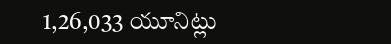1,26,033 యూనిట్లు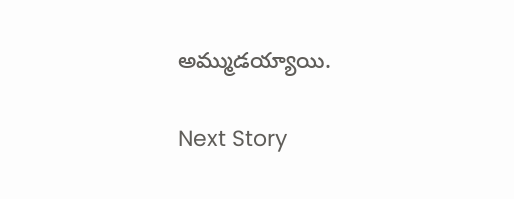అమ్ముడయ్యాయి.

Next Story